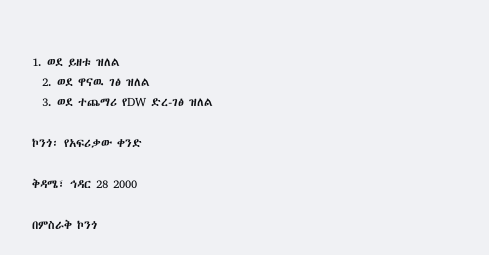1. ወደ ይዘቱ ዝለል
  2. ወደ ዋናዉ ገፅ ዝለል
  3. ወደ ተጨማሪ የDW ድረ-ገፅ ዝለል

ኮንጎ፡ የአፍሪቃው ቀንድ

ቅዳሜ፣ ኅዳር 28 2000

በምስራቅ ኮንጎ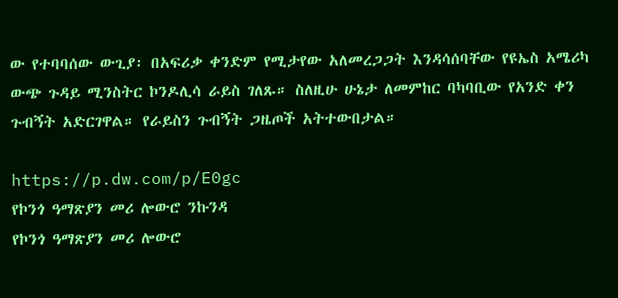ው የተባባሰው ውጊያ፡ በአፍሪቃ ቀንድም የሚታየው አለመረጋጋት እንዳሳሰባቸው የዩኤስ አሜሪካ ውጭ ጉዳይ ሚንስትር ኮንዶሊሳ ራይስ ገለጹ። ስለዚሁ ሁኔታ ለመምከር ባካባቢው የአንድ ቀን ጉብኝት አድርገዋል። የራይስን ጉብኝት ጋዜጦች አትተውበታል።

https://p.dw.com/p/E0gc
የኮንጎ ዓማጽያን መሪ ሎውሮ ንኩንዳ
የኮንጎ ዓማጽያን መሪ ሎውሮ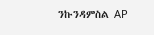ንኩንዳምስል AP